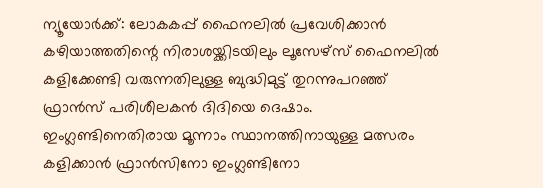ന്യൂയോർക്ക്: ലോകകപ്പ് ഫൈനലിൽ പ്രവേശിക്കാൻ കഴിയാത്തതിന്റെ നിരാശയ്ക്കിടയിലും ലൂസേഴ്സ് ഫൈനലിൽ കളിക്കേണ്ടി വരുന്നതിലുള്ള ബുദ്ധിമുട്ട് തുറന്നുപറഞ്ഞ് ഫ്രാൻസ് പരിശീലകൻ ദിദിയെ ദെഷാം. ഇംഗ്ലണ്ടിനെതിരായ മൂന്നാം സ്ഥാനത്തിനായുള്ള മത്സരം കളിക്കാൻ ഫ്രാൻസിനോ ഇംഗ്ലണ്ടിനോ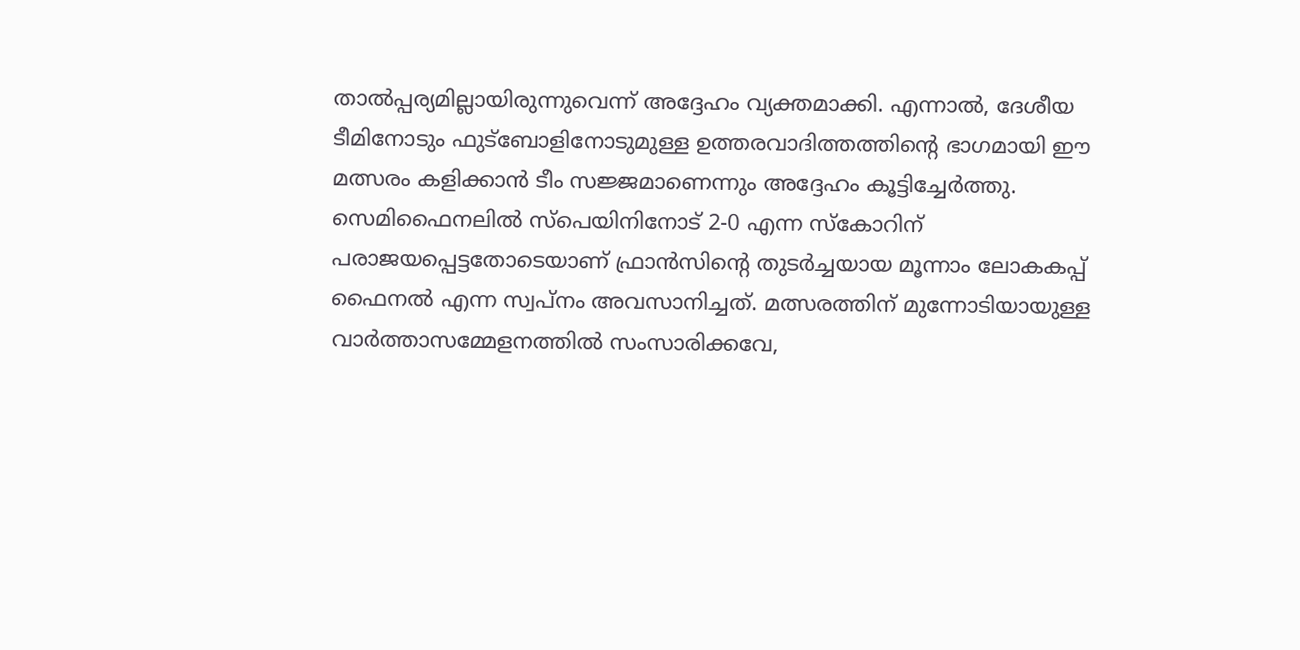താൽപ്പര്യമില്ലായിരുന്നുവെന്ന് അദ്ദേഹം വ്യക്തമാക്കി. എന്നാൽ, ദേശീയ ടീമിനോടും ഫുട്ബോളിനോടുമുള്ള ഉത്തരവാദിത്തത്തിന്റെ ഭാഗമായി ഈ മത്സരം കളിക്കാൻ ടീം സജ്ജമാണെന്നും അദ്ദേഹം കൂട്ടിച്ചേർത്തു.
സെമിഫൈനലിൽ സ്പെയിനിനോട് 2-0 എന്ന സ്കോറിന് പരാജയപ്പെട്ടതോടെയാണ് ഫ്രാൻസിന്റെ തുടർച്ചയായ മൂന്നാം ലോകകപ്പ് ഫൈനൽ എന്ന സ്വപ്നം അവസാനിച്ചത്. മത്സരത്തിന് മുന്നോടിയായുള്ള വാർത്താസമ്മേളനത്തിൽ സംസാരിക്കവേ,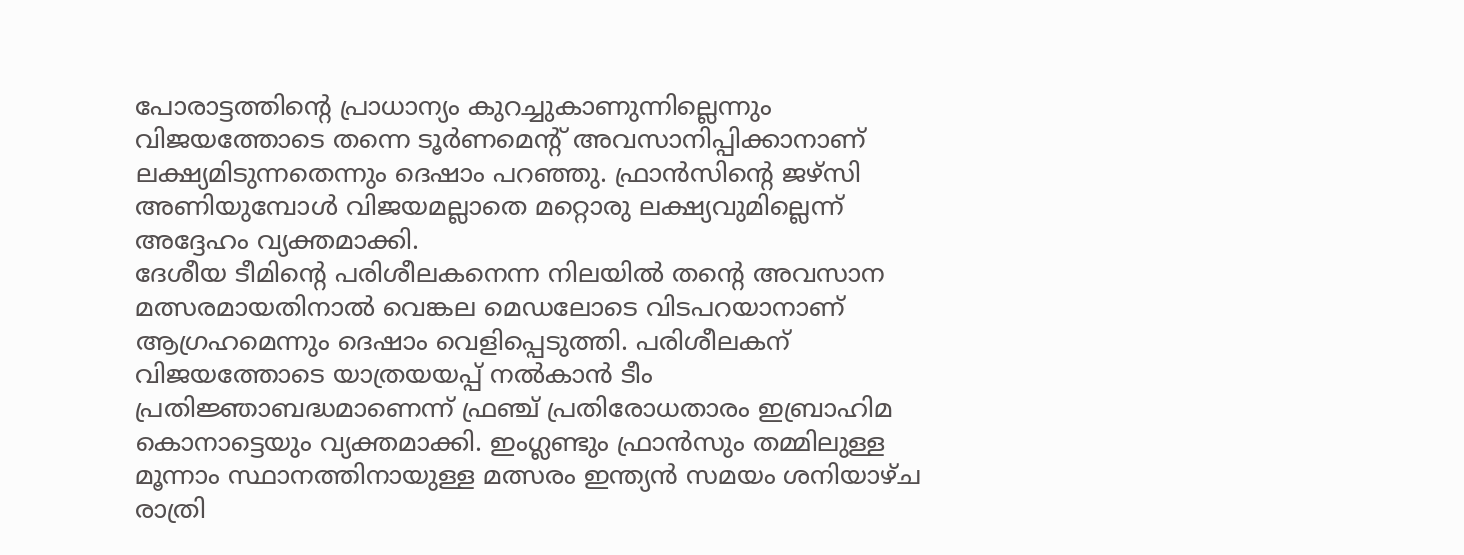പോരാട്ടത്തിന്റെ പ്രാധാന്യം കുറച്ചുകാണുന്നില്ലെന്നും വിജയത്തോടെ തന്നെ ടൂർണമെന്റ് അവസാനിപ്പിക്കാനാണ് ലക്ഷ്യമിടുന്നതെന്നും ദെഷാം പറഞ്ഞു. ഫ്രാൻസിന്റെ ജഴ്സി അണിയുമ്പോൾ വിജയമല്ലാതെ മറ്റൊരു ലക്ഷ്യവുമില്ലെന്ന് അദ്ദേഹം വ്യക്തമാക്കി.
ദേശീയ ടീമിന്റെ പരിശീലകനെന്ന നിലയിൽ തന്റെ അവസാന മത്സരമായതിനാൽ വെങ്കല മെഡലോടെ വിടപറയാനാണ് ആഗ്രഹമെന്നും ദെഷാം വെളിപ്പെടുത്തി. പരിശീലകന് വിജയത്തോടെ യാത്രയയപ്പ് നൽകാൻ ടീം പ്രതിജ്ഞാബദ്ധമാണെന്ന് ഫ്രഞ്ച് പ്രതിരോധതാരം ഇബ്രാഹിമ കൊനാട്ടെയും വ്യക്തമാക്കി. ഇംഗ്ലണ്ടും ഫ്രാൻസും തമ്മിലുള്ള മൂന്നാം സ്ഥാനത്തിനായുള്ള മത്സരം ഇന്ത്യൻ സമയം ശനിയാഴ്ച രാത്രി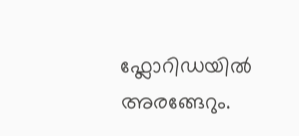ഫ്ലോറിഡയിൽ അരങ്ങേറും.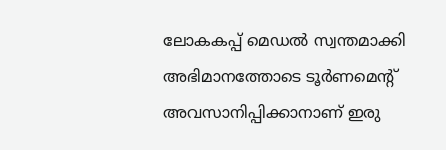ലോകകപ്പ് മെഡൽ സ്വന്തമാക്കി അഭിമാനത്തോടെ ടൂർണമെന്റ് അവസാനിപ്പിക്കാനാണ് ഇരു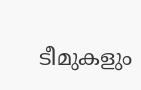ടീമുകളും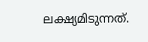ലക്ഷ്യമിടുന്നത്.